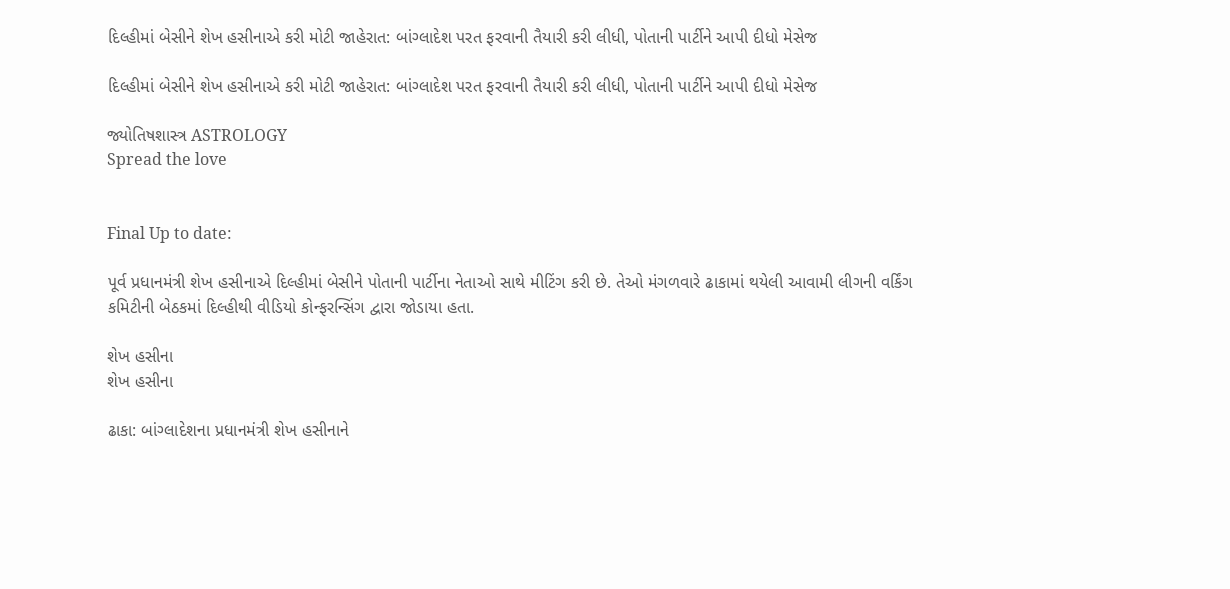દિલ્હીમાં બેસીને શેખ હસીનાએ કરી મોટી જાહેરાત: બાંગ્લાદેશ પરત ફરવાની તૈયારી કરી લીધી, પોતાની પાર્ટીને આપી દીધો મેસેજ

દિલ્હીમાં બેસીને શેખ હસીનાએ કરી મોટી જાહેરાત: બાંગ્લાદેશ પરત ફરવાની તૈયારી કરી લીધી, પોતાની પાર્ટીને આપી દીધો મેસેજ

જ્યોતિષશાસ્ત્ર ASTROLOGY
Spread the love


Final Up to date:

પૂર્વ પ્રધાનમંત્રી શેખ હસીનાએ દિલ્હીમાં બેસીને પોતાની પાર્ટીના નેતાઓ સાથે મીટિંગ કરી છે. તેઓ મંગળવારે ઢાકામાં થયેલી આવામી લીગની વર્કિંગ કમિટીની બેઠકમાં દિલ્હીથી વીડિયો કોન્ફરન્સિંગ દ્વારા જોડાયા હતા.

શેખ હસીના
શેખ હસીના

ઢાકા: બાંગ્લાદેશના પ્રધાનમંત્રી શેખ હસીનાને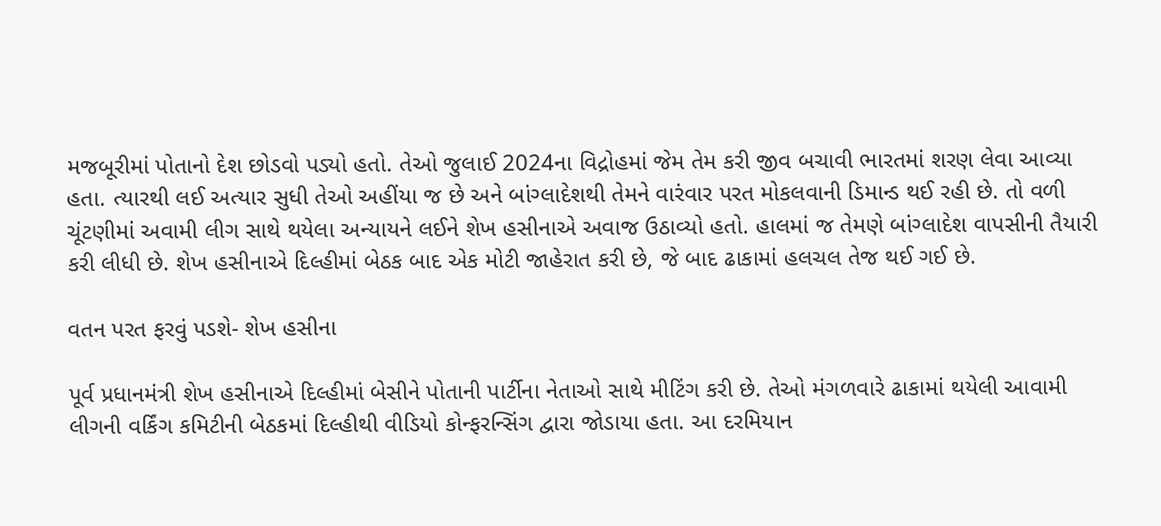મજબૂરીમાં પોતાનો દેશ છોડવો પડ્યો હતો. તેઓ જુલાઈ 2024ના વિદ્રોહમાં જેમ તેમ કરી જીવ બચાવી ભારતમાં શરણ લેવા આવ્યા હતા. ત્યારથી લઈ અત્યાર સુધી તેઓ અહીંયા જ છે અને બાંગ્લાદેશથી તેમને વારંવાર પરત મોકલવાની ડિમાન્ડ થઈ રહી છે. તો વળી ચૂંટણીમાં અવામી લીગ સાથે થયેલા અન્યાયને લઈને શેખ હસીનાએ અવાજ ઉઠાવ્યો હતો. હાલમાં જ તેમણે બાંગ્લાદેશ વાપસીની તૈયારી કરી લીધી છે. શેખ હસીનાએ દિલ્હીમાં બેઠક બાદ એક મોટી જાહેરાત કરી છે, જે બાદ ઢાકામાં હલચલ તેજ થઈ ગઈ છે.

વતન પરત ફરવું પડશે- શેખ હસીના

પૂર્વ પ્રધાનમંત્રી શેખ હસીનાએ દિલ્હીમાં બેસીને પોતાની પાર્ટીના નેતાઓ સાથે મીટિંગ કરી છે. તેઓ મંગળવારે ઢાકામાં થયેલી આવામી લીગની વર્કિંગ કમિટીની બેઠકમાં દિલ્હીથી વીડિયો કોન્ફરન્સિંગ દ્વારા જોડાયા હતા. આ દરમિયાન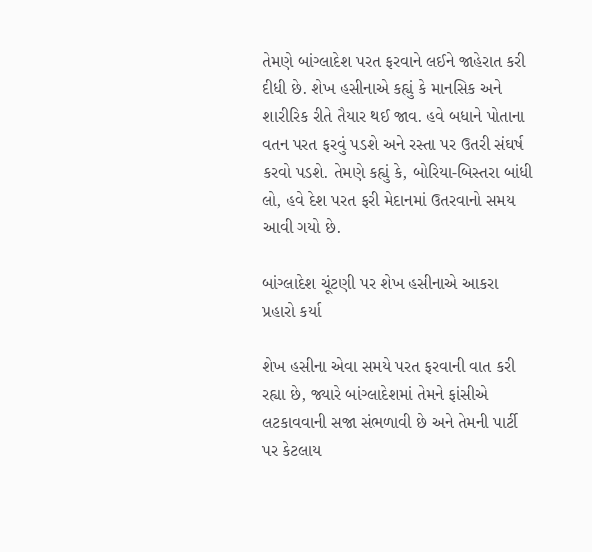તેમણે બાંગ્લાદેશ પરત ફરવાને લઈને જાહેરાત કરી દીધી છે. શેખ હસીનાએ કહ્યું કે માનસિક અને શારીરિક રીતે તૈયાર થઈ જાવ. હવે બધાને પોતાના વતન પરત ફરવું પડશે અને રસ્તા પર ઉતરી સંઘર્ષ કરવો પડશે. તેમણે કહ્યું કે, બોરિયા-બિસ્તરા બાંધી લો, હવે દેશ પરત ફરી મેદાનમાં ઉતરવાનો સમય આવી ગયો છે.

બાંગ્લાદેશ ચૂંટણી પર શેખ હસીનાએ આકરા પ્રહારો કર્યા

શેખ હસીના એવા સમયે પરત ફરવાની વાત કરી રહ્યા છે, જ્યારે બાંગ્લાદેશમાં તેમને ફાંસીએ લટકાવવાની સજા સંભળાવી છે અને તેમની પાર્ટી પર કેટલાય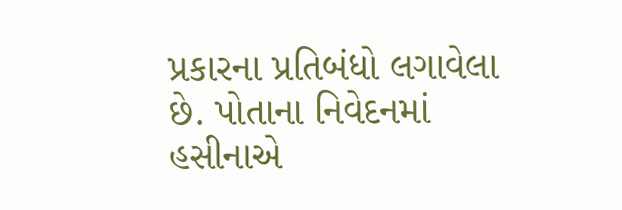પ્રકારના પ્રતિબંધો લગાવેલા છે. પોતાના નિવેદનમાં હસીનાએ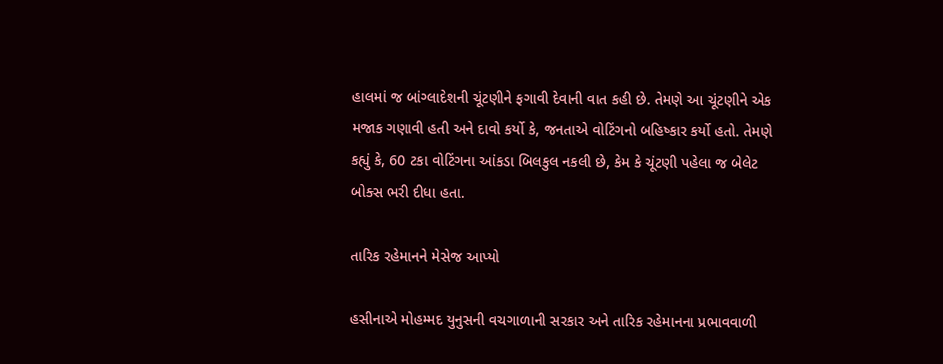હાલમાં જ બાંગ્લાદેશની ચૂંટણીને ફગાવી દેવાની વાત કહી છે. તેમણે આ ચૂંટણીને એક મજાક ગણાવી હતી અને દાવો કર્યો કે, જનતાએ વોટિંગનો બહિષ્કાર કર્યો હતો. તેમણે કહ્યું કે, 60 ટકા વોટિંગના આંકડા બિલકુલ નકલી છે, કેમ કે ચૂંટણી પહેલા જ બેલેટ બોક્સ ભરી દીધા હતા.

તારિક રહેમાનને મેસેજ આપ્યો

હસીનાએ મોહમ્મદ યુનુસની વચગાળાની સરકાર અને તારિક રહેમાનના પ્રભાવવાળી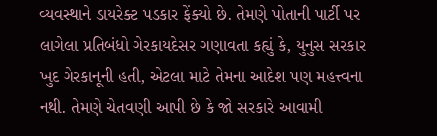વ્યવસ્થાને ડાયરેક્ટ પડકાર ફેંક્યો છે. તેમણે પોતાની પાર્ટી પર લાગેલા પ્રતિબંધો ગેરકાયદેસર ગણાવતા કહ્યું કે, યુનુસ સરકાર ખુદ ગેરકાનૂની હતી, એટલા માટે તેમના આદેશ પણ મહત્ત્વના નથી. તેમણે ચેતવણી આપી છે કે જો સરકારે આવામી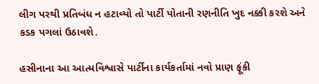લીગ પરથી પ્રતિબંધ ન હટાવ્યો તો પાર્ટી પોતાની રણનીતિ ખુદ નક્કી કરશે અને કડક પગલાં ઉઠાવશે.

હસીનાના આ આત્મવિશ્વાસે પાર્ટીના કાર્યકર્તામાં નવો પ્રાણ ફૂંકી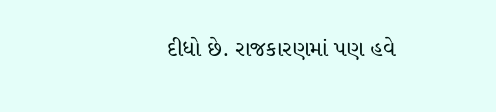દીધો છે. રાજકારણમાં પણ હવે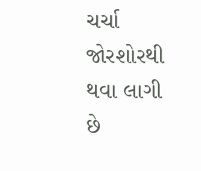ચર્ચા જોરશોરથી થવા લાગી છે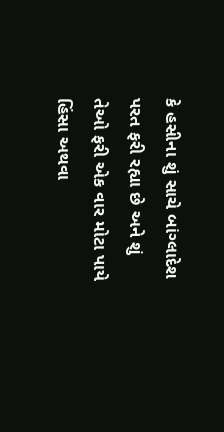કે હસીના શું સાચે બાંગ્લાદેશ પરત ફરી રહ્યા છે અને શું તેઓ ફરી એક વાર મોટા પાયે હિંસા અથવા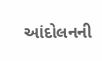આંદોલનની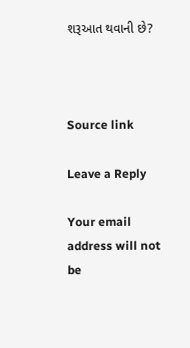શરૂઆત થવાની છે?



Source link

Leave a Reply

Your email address will not be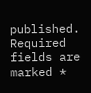published. Required fields are marked *